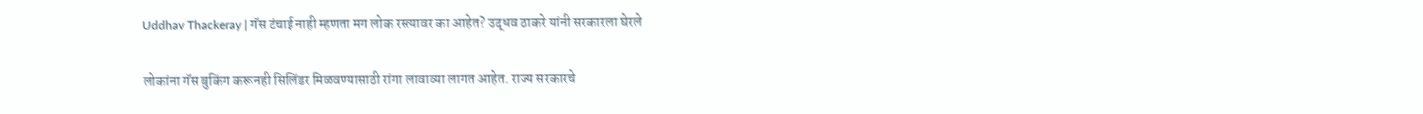Uddhav Thackeray | गॅस टंचाई नाही म्हणता मग लोक रस्त्यावर का आहेत? उद्धव ठाकरे यांनी सरकारला घेरले

लोकांना गॅस बुकिंग करूनही सिलिंडर मिळवण्यासाठी रांगा लावाव्या लागत आहेत. राज्य सरकारचे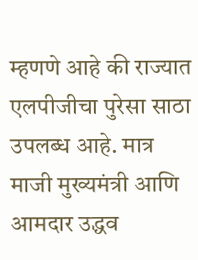म्हणणे आहे की राज्यात एलपीजीचा पुरेसा साठा उपलब्ध आहे. मात्र माजी मुख्यमंत्री आणि आमदार उद्धव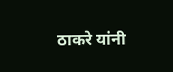ठाकरे यांनी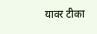यावर टीका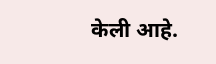केली आहे.